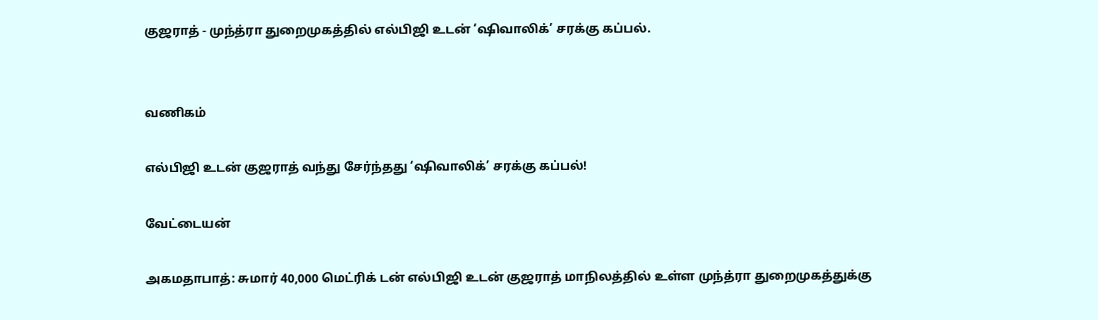குஜராத் - முந்த்ரா துறைமுகத்தில் எல்பிஜி உடன் ‘ஷிவாலிக்’ சரக்கு கப்பல்.


வணிகம்

எல்பிஜி உடன் குஜராத் வந்து சேர்ந்தது ‘ஷிவாலிக்’ சரக்கு கப்பல்!

வேட்டையன்

அகமதாபாத்: சுமார் 40,000 மெட்ரிக் டன் எல்பிஜி உடன் குஜராத் மாநிலத்தில் உள்ள முந்த்ரா துறைமுகத்துக்கு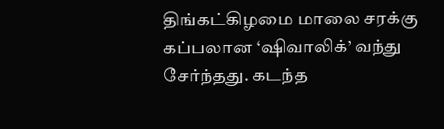திங்கட்கிழமை மாலை சரக்கு கப்பலான ‘ஷிவாலிக்’ வந்து சேர்ந்தது. கடந்த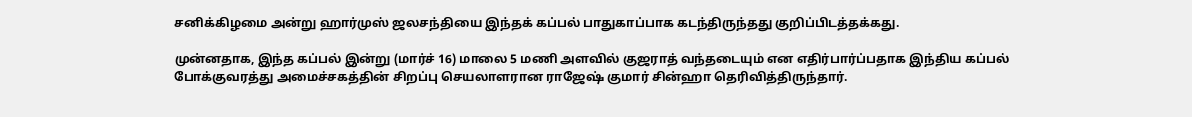சனிக்கிழமை அன்று ஹார்முஸ் ஜலசந்தியை இந்தக் கப்பல் பாதுகாப்பாக கடந்திருந்தது குறிப்பிடத்தக்கது.

முன்னதாக, இந்த கப்பல் இன்று (மார்ச் 16) மாலை 5 மணி அளவில் குஜராத் வந்தடையும் என எதிர்பார்ப்பதாக இந்திய கப்பல் போக்குவரத்து அமைச்சகத்தின் சிறப்பு செயலாளரான ராஜேஷ் குமார் சின்ஹா தெரிவித்திருந்தார்.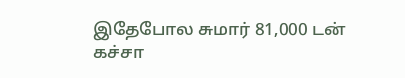இதேபோல சுமார் 81,000 டன் கச்சா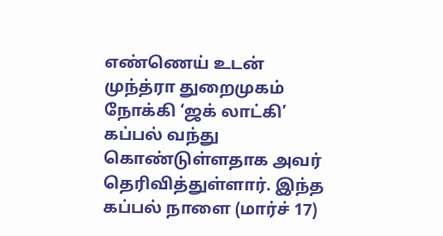எண்ணெய் உடன் முந்த்ரா துறைமுகம் நோக்கி ‘ஜக் லாட்கி’ கப்பல் வந்து கொண்டுள்ளதாக அவர் தெரிவித்துள்ளார். இந்த கப்பல் நாளை (மார்ச் 17)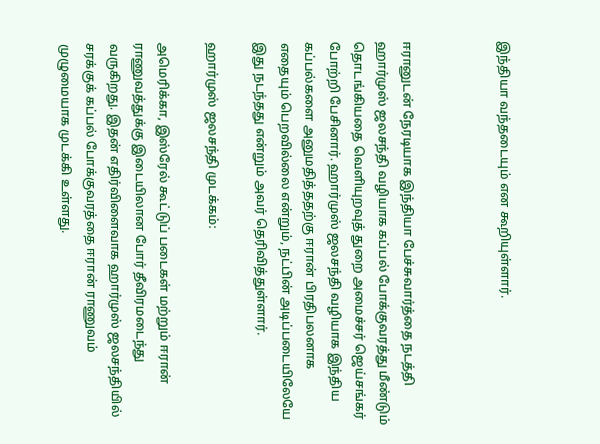இந்தியா வந்தடையும் என கூறியுள்ளார்.



ஈரானுடன் நேரடியாக இந்தியா பேச்சுவார்த்தை நடத்தி ஹார்முஸ் ஜலசந்தி வழியாக கப்பல் போக்குவரத்து மீண்டும் தொடங்கியதை வெளியுறவுத் துறை அமைச்சர் ஜெய்சங்கர் போற்றி பேசினார். ஹார்முஸ் ஜலசந்தி வழியாக இந்திய கப்பல்களை அனுமதித்ததற்கு ஈரான் பிரதிபலனாக எதையும் பெறவில்லை என்றும், நட்பின் அடிப்படையிலேயே இது நடந்தது என்றும் அவர் தெரிவித்துள்ளார்.

ஹார்முஸ் ஜலசந்தி முடக்கம்:

அமெரிக்கா, இஸ்ரேல் கூட்டுப் படைகள் மற்றும் ஈரான் ராணுவத்துக்கு இடையிலான போர் தீவிரமடைந்து வருகிறது. இதன் எதிர்விளைவாக ஹார்முஸ் ஜலசந்தியில் சரக்குக் கப்பல் போக்குவரத்தை ஈரான் ராணுவம் முழுமையாக முடக்கி உள்ளது.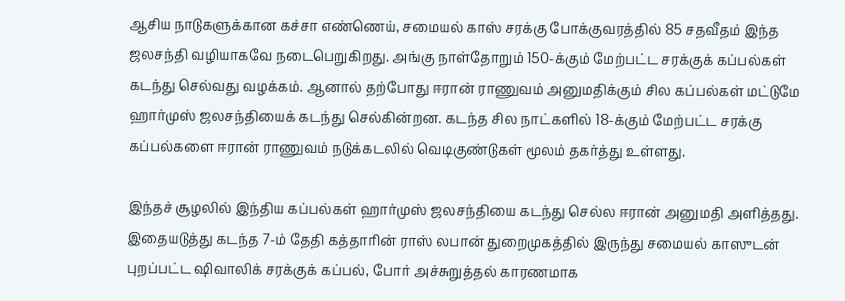ஆசிய நாடுகளுக்கான கச்சா எண்ணெய், சமையல் காஸ் சரக்கு போக்குவரத்தில் 85 சதவீதம் இந்த ஜலசந்தி வழியாகவே நடைபெறுகிறது. அங்கு நாள்தோறும் 150-க்கும் மேற்பட்ட சரக்குக் கப்பல்கள் கடந்து செல்வது வழக்கம். ஆனால் தற்போது ஈரான் ராணுவம் அனுமதிக்கும் சில கப்பல்கள் மட்டுமே ஹார்முஸ் ஜலசந்தியைக் கடந்து செல்கின்றன. கடந்த சில நாட்களில் 18-க்கும் மேற்பட்ட சரக்கு கப்பல்களை ஈரான் ராணுவம் நடுக்கடலில் வெடிகுண்டுகள் மூலம் தகர்த்து உள்ளது.

இந்தச் சூழலில் இந்திய கப்பல்கள் ஹார்முஸ் ஜலசந்தியை கடந்து செல்ல ஈரான் அனுமதி அளித்தது. இதையடுத்து கடந்த 7-ம் தேதி கத்தாரின் ராஸ் லபான் துறைமுகத்தில் இருந்து சமையல் காஸுடன் புறப்பட்ட ஷிவாலிக் சரக்குக் கப்பல், போர் அச்சுறுத்தல் காரணமாக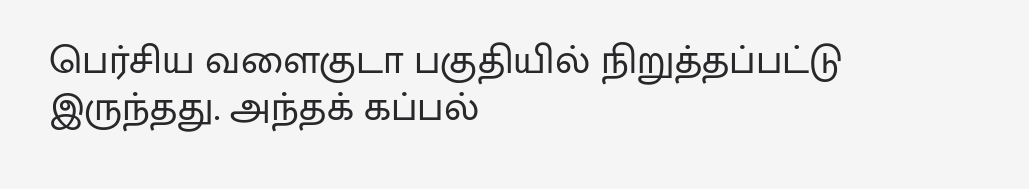பெர்சிய வளைகுடா பகுதியில் நிறுத்தப்பட்டு இருந்தது. அந்தக் கப்பல்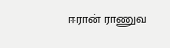ஈரான் ராணுவ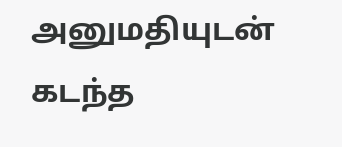அனுமதியுடன் கடந்த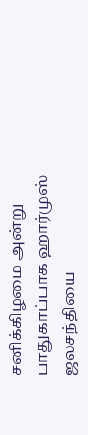சனிக்கிழமை அன்று பாதுகாப்பாக ஹார்முஸ் ஜலசந்தியை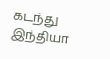கடந்து இந்தியா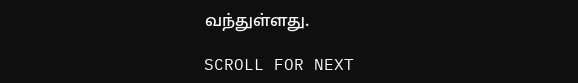வந்துள்ளது.

SCROLL FOR NEXT